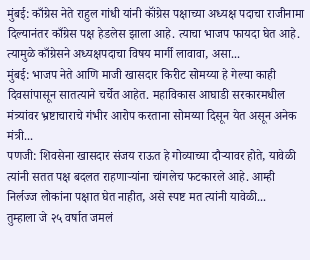मुंबई: काँग्रेस नेते राहुल गांधी यांनी कॉंग्रेस पक्षाच्या अध्यक्ष पदाचा राजीनामा दिल्यानंतर काँग्रेस पक्ष हेडलेस झाला आहे. त्याचा भाजप फायदा घेत आहे. त्यामुळे काँग्रेसने अध्यक्षपदाचा विषय मार्गी लावावा, असा...
मुंबई: भाजप नेते आणि माजी खासदार किरीट सोमय्या हे गेल्या काही दिवसांपासून सातत्याने चर्चेत आहेत. महाविकास आघाडी सरकारमधील मंत्र्यांवर भ्रष्टाचाराचे गंभीर आरोप करताना सोमय्या दिसून येत असून अनेक मंत्री...
पणजी: शिवसेना खासदार संजय राऊत हे गोव्याच्या दौऱ्यावर होते, यावेळी त्यांनी सतत पक्ष बदलत राहणाऱ्यांना चांगलेच फटकारले आहे. आम्ही निर्लज्ज लोकांना पक्षात घेत नाहीत, असे स्पष्ट मत त्यांनी यावेळी...
तुम्हाला जे २५ वर्षात जमलं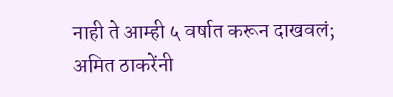नाही ते आम्ही ५ वर्षात करून दाखवलं; अमित ठाकरेंनी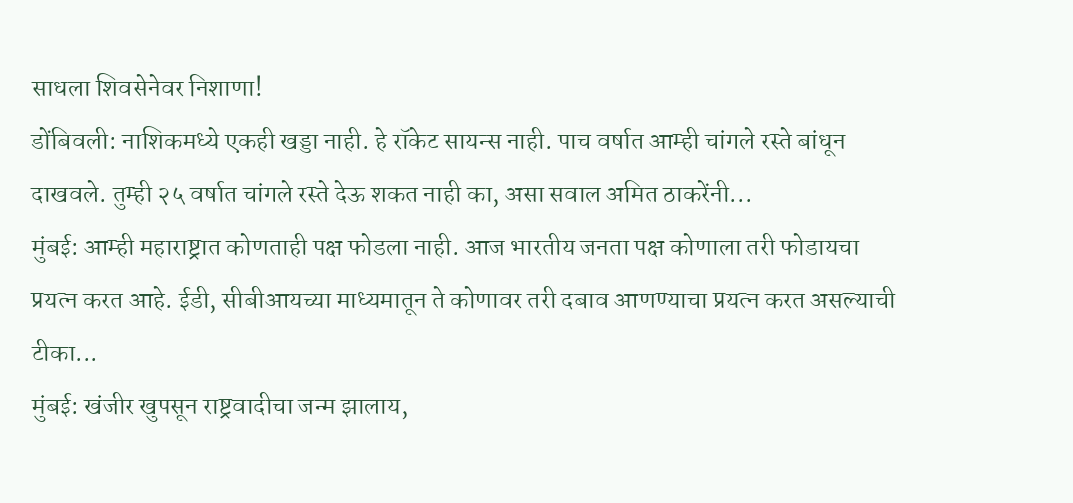साधला शिवसेनेवर निशाणा!
डोंबिवली: नाशिकमध्ये एकही खड्डा नाही. हे रॉकेट सायन्स नाही. पाच वर्षात आम्ही चांगले रस्ते बांधून दाखवले. तुम्ही २५ वर्षात चांगले रस्ते देऊ शकत नाही का, असा सवाल अमित ठाकरेंनी...
मुंबई: आम्ही महाराष्ट्रात कोणताही पक्ष फोडला नाही. आज भारतीय जनता पक्ष कोणाला तरी फोडायचा प्रयत्न करत आहे. ईडी, सीबीआयच्या माध्यमातून ते कोणावर तरी दबाव आणण्याचा प्रयत्न करत असल्याची टीका...
मुंबई: खंजीर खुपसून राष्ट्रवादीचा जन्म झालाय,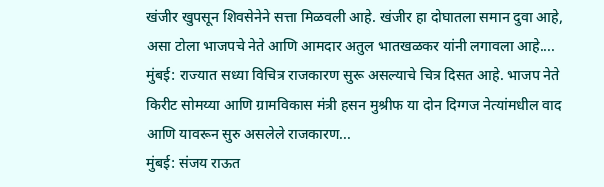खंजीर खुपसून शिवसेनेने सत्ता मिळवली आहे. खंजीर हा दोघातला समान दुवा आहे, असा टोला भाजपचे नेते आणि आमदार अतुल भातखळकर यांनी लगावला आहे....
मुंबई: राज्यात सध्या विचित्र राजकारण सुरू असल्याचे चित्र दिसत आहे. भाजप नेते किरीट सोमय्या आणि ग्रामविकास मंत्री हसन मुश्रीफ या दोन दिग्गज नेत्यांमधील वाद आणि यावरून सुरु असलेले राजकारण...
मुंबई: संजय राऊत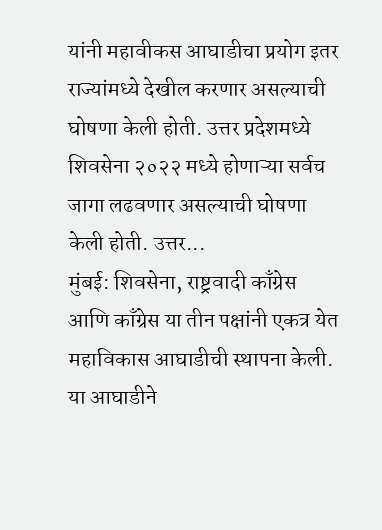यांनी महावीकस आघाडीचा प्रयोग इतर राज्यांमध्ये देखील करणार असल्याची घोषणा केली होती. उत्तर प्रदेशमध्ये शिवसेना २०२२ मध्ये होणाऱ्या सर्वच जागा लढवणार असल्याची घोषणा केली होती. उत्तर...
मुंबई: शिवसेना, राष्ट्रवादी काँग्रेस आणि काँग्रेस या तीन पक्षांनी एकत्र येत महाविकास आघाडीची स्थापना केली. या आघाडीने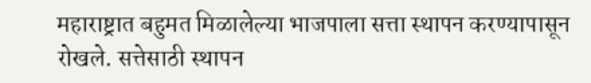महाराष्ट्रात बहुमत मिळालेल्या भाजपाला सत्ता स्थापन करण्यापासून रोखले. सत्तेसाठी स्थापन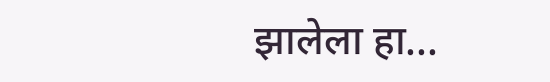झालेला हा...